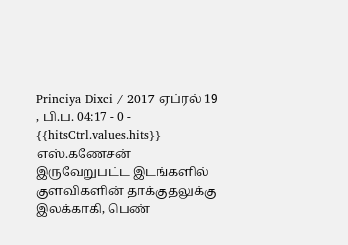Princiya Dixci / 2017 ஏப்ரல் 19 , பி.ப. 04:17 - 0 - {{hitsCtrl.values.hits}}
எஸ்.கணேசன்
இருவேறுபட்ட இடங்களில் குளவிகளின் தாக்குதலுக்கு இலக்காகி, பெண்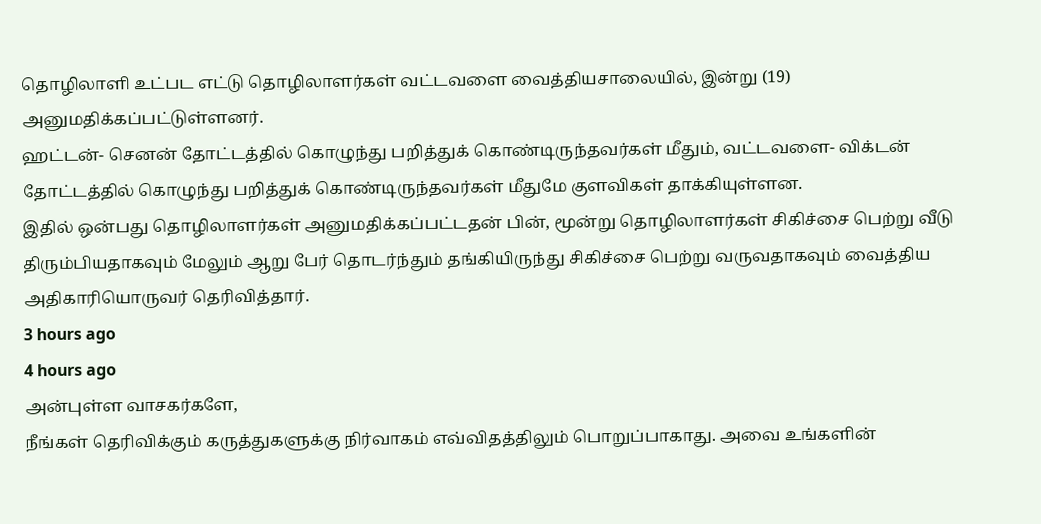தொழிலாளி உட்பட எட்டு தொழிலாளர்கள் வட்டவளை வைத்தியசாலையில், இன்று (19) அனுமதிக்கப்பட்டுள்ளனர்.
ஹட்டன்- செனன் தோட்டத்தில் கொழுந்து பறித்துக் கொண்டிருந்தவர்கள் மீதும், வட்டவளை- விக்டன் தோட்டத்தில் கொழுந்து பறித்துக் கொண்டிருந்தவர்கள் மீதுமே குளவிகள் தாக்கியுள்ளன.
இதில் ஒன்பது தொழிலாளர்கள் அனுமதிக்கப்பட்டதன் பின், மூன்று தொழிலாளர்கள் சிகிச்சை பெற்று வீடு திரும்பியதாகவும் மேலும் ஆறு பேர் தொடர்ந்தும் தங்கியிருந்து சிகிச்சை பெற்று வருவதாகவும் வைத்திய அதிகாரியொருவர் தெரிவித்தார்.
3 hours ago
4 hours ago
அன்புள்ள வாசகர்களே,
நீங்கள் தெரிவிக்கும் கருத்துகளுக்கு நிர்வாகம் எவ்விதத்திலும் பொறுப்பாகாது. அவை உங்களின்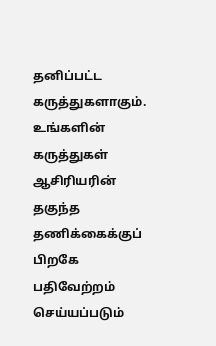தனிப்பட்ட கருத்துகளாகும். உங்களின் கருத்துகள் ஆசிரியரின் தகுந்த தணிக்கைக்குப் பிறகே பதிவேற்றம் செய்யப்படும்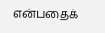என்பதைக்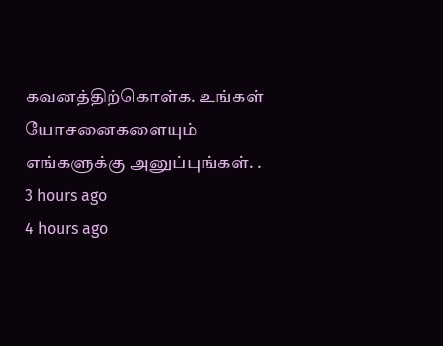கவனத்திற்கொள்க. உங்கள் யோசனைகளையும் எங்களுக்கு அனுப்புங்கள். .
3 hours ago
4 hours ago